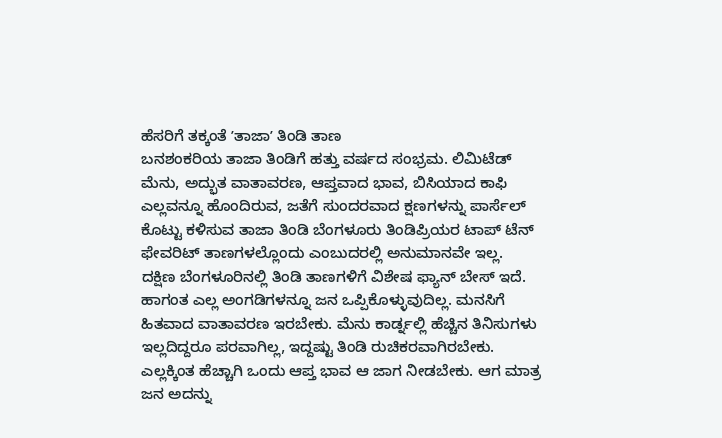ಹೆಸರಿಗೆ ತಕ್ಕಂತೆ ʼತಾಜಾʼ ತಿಂಡಿ ತಾಣ
ಬನಶಂಕರಿಯ ತಾಜಾ ತಿಂಡಿಗೆ ಹತ್ತು ವರ್ಷದ ಸಂಭ್ರಮ. ಲಿಮಿಟೆಡ್ ಮೆನು, ಅದ್ಭುತ ವಾತಾವರಣ, ಆಪ್ತವಾದ ಭಾವ, ಬಿಸಿಯಾದ ಕಾಫಿ ಎಲ್ಲವನ್ನೂ ಹೊಂದಿರುವ, ಜತೆಗೆ ಸುಂದರವಾದ ಕ್ಷಣಗಳನ್ನು ಪಾರ್ಸೆಲ್ ಕೊಟ್ಟು ಕಳಿಸುವ ತಾಜಾ ತಿಂಡಿ ಬೆಂಗಳೂರು ತಿಂಡಿಪ್ರಿಯರ ಟಾಪ್ ಟೆನ್ ಫೇವರಿಟ್ ತಾಣಗಳಲ್ಲೊಂದು ಎಂಬುದರಲ್ಲಿ ಅನುಮಾನವೇ ಇಲ್ಲ.
ದಕ್ಷಿಣ ಬೆಂಗಳೂರಿನಲ್ಲಿ ತಿಂಡಿ ತಾಣಗಳಿಗೆ ವಿಶೇಷ ಫ್ಯಾನ್ ಬೇಸ್ ಇದೆ. ಹಾಗಂತ ಎಲ್ಲ ಅಂಗಡಿಗಳನ್ನೂ ಜನ ಒಪ್ಪಿಕೊಳ್ಳುವುದಿಲ್ಲ. ಮನಸಿಗೆ ಹಿತವಾದ ವಾತಾವರಣ ಇರಬೇಕು. ಮೆನು ಕಾರ್ಡ್ನಲ್ಲಿ ಹೆಚ್ಚಿನ ತಿನಿಸುಗಳು ಇಲ್ಲದಿದ್ದರೂ ಪರವಾಗಿಲ್ಲ, ಇದ್ದಷ್ಟು ತಿಂಡಿ ರುಚಿಕರವಾಗಿರಬೇಕು. ಎಲ್ಲಕ್ಕಿಂತ ಹೆಚ್ಚಾಗಿ ಒಂದು ಆಪ್ತ ಭಾವ ಆ ಜಾಗ ನೀಡಬೇಕು. ಆಗ ಮಾತ್ರ ಜನ ಅದನ್ನು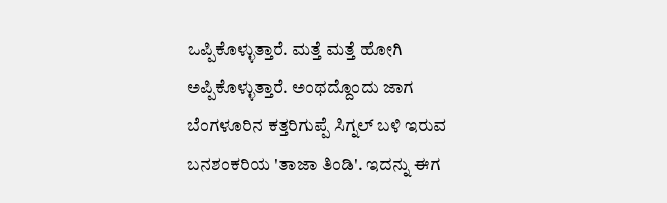ಒಪ್ಪಿಕೊಳ್ಳುತ್ತಾರೆ. ಮತ್ತೆ ಮತ್ತೆ ಹೋಗಿ ಅಪ್ಪಿಕೊಳ್ಳುತ್ತಾರೆ. ಅಂಥದ್ದೊಂದು ಜಾಗ ಬೆಂಗಳೂರಿನ ಕತ್ತರಿಗುಪ್ಪೆ ಸಿಗ್ನಲ್ ಬಳಿ ಇರುವ ಬನಶಂಕರಿಯ 'ತಾಜಾ ತಿಂಡಿ'. ಇದನ್ನು ಈಗ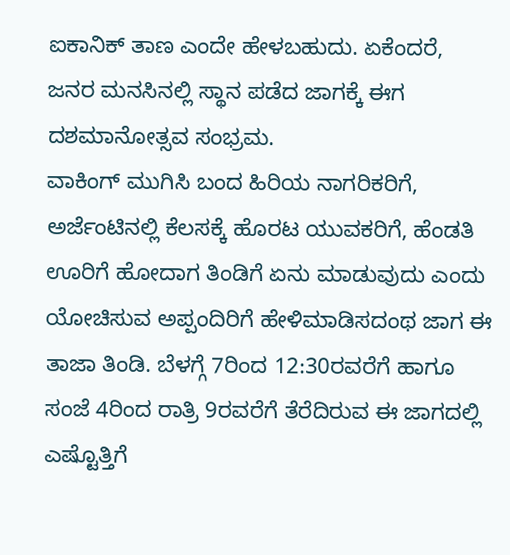ಐಕಾನಿಕ್ ತಾಣ ಎಂದೇ ಹೇಳಬಹುದು. ಏಕೆಂದರೆ, ಜನರ ಮನಸಿನಲ್ಲಿ ಸ್ಥಾನ ಪಡೆದ ಜಾಗಕ್ಕೆ ಈಗ ದಶಮಾನೋತ್ಸವ ಸಂಭ್ರಮ.
ವಾಕಿಂಗ್ ಮುಗಿಸಿ ಬಂದ ಹಿರಿಯ ನಾಗರಿಕರಿಗೆ, ಅರ್ಜೆಂಟಿನಲ್ಲಿ ಕೆಲಸಕ್ಕೆ ಹೊರಟ ಯುವಕರಿಗೆ, ಹೆಂಡತಿ ಊರಿಗೆ ಹೋದಾಗ ತಿಂಡಿಗೆ ಏನು ಮಾಡುವುದು ಎಂದು ಯೋಚಿಸುವ ಅಪ್ಪಂದಿರಿಗೆ ಹೇಳಿಮಾಡಿಸದಂಥ ಜಾಗ ಈ ತಾಜಾ ತಿಂಡಿ. ಬೆಳಗ್ಗೆ 7ರಿಂದ 12:30ರವರೆಗೆ ಹಾಗೂ ಸಂಜೆ 4ರಿಂದ ರಾತ್ರಿ 9ರವರೆಗೆ ತೆರೆದಿರುವ ಈ ಜಾಗದಲ್ಲಿ ಎಷ್ಟೊತ್ತಿಗೆ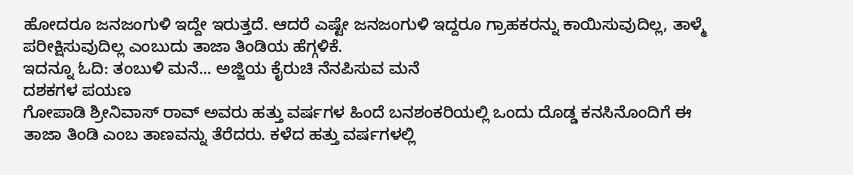ಹೋದರೂ ಜನಜಂಗುಳಿ ಇದ್ದೇ ಇರುತ್ತದೆ. ಆದರೆ ಎಷ್ಟೇ ಜನಜಂಗುಳಿ ಇದ್ದರೂ ಗ್ರಾಹಕರನ್ನು ಕಾಯಿಸುವುದಿಲ್ಲ, ತಾಳ್ಮೆ ಪರೀಕ್ಷಿಸುವುದಿಲ್ಲ ಎಂಬುದು ತಾಜಾ ತಿಂಡಿಯ ಹೆಗ್ಗಳಿಕೆ.
ಇದನ್ನೂ ಓದಿ: ತಂಬುಳಿ ಮನೆ... ಅಜ್ಜಿಯ ಕೈರುಚಿ ನೆನಪಿಸುವ ಮನೆ
ದಶಕಗಳ ಪಯಣ
ಗೋಪಾಡಿ ಶ್ರೀನಿವಾಸ್ ರಾವ್ ಅವರು ಹತ್ತು ವರ್ಷಗಳ ಹಿಂದೆ ಬನಶಂಕರಿಯಲ್ಲಿ ಒಂದು ದೊಡ್ಡ ಕನಸಿನೊಂದಿಗೆ ಈ ತಾಜಾ ತಿಂಡಿ ಎಂಬ ತಾಣವನ್ನು ತೆರೆದರು. ಕಳೆದ ಹತ್ತು ವರ್ಷಗಳಲ್ಲಿ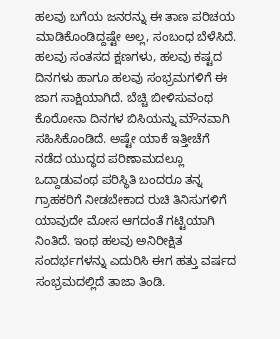ಹಲವು ಬಗೆಯ ಜನರನ್ನು ಈ ತಾಣ ಪರಿಚಯ ಮಾಡಿಕೊಂಡಿದ್ದಷ್ಟೇ ಅಲ್ಲ, ಸಂಬಂಧ ಬೆಳೆಸಿದೆ. ಹಲವು ಸಂತಸದ ಕ್ಷಣಗಳು, ಹಲವು ಕಷ್ಟದ ದಿನಗಳು ಹಾಗೂ ಹಲವು ಸಂಭ್ರಮಗಳಿಗೆ ಈ ಜಾಗ ಸಾಕ್ಷಿಯಾಗಿದೆ. ಬೆಚ್ಚಿ ಬೀಳಿಸುವಂಥ ಕೊರೋನಾ ದಿನಗಳ ಬಿಸಿಯನ್ನು ಮೌನವಾಗಿ ಸಹಿಸಿಕೊಂಡಿದೆ. ಅಷ್ಟೇ ಯಾಕೆ ಇತ್ತೀಚೆಗೆ ನಡೆದ ಯುದ್ಧದ ಪರಿಣಾಮದಲ್ಲೂ ಒದ್ದಾಡುವಂಥ ಪರಿಸ್ಥಿತಿ ಬಂದರೂ ತನ್ನ ಗ್ರಾಹಕರಿಗೆ ನೀಡಬೇಕಾದ ರುಚಿ ತಿನಿಸುಗಳಿಗೆ ಯಾವುದೇ ಮೋಸ ಆಗದಂತೆ ಗಟ್ಟಿಯಾಗಿ ನಿಂತಿದೆ. ಇಂಥ ಹಲವು ಅನಿರೀಕ್ಷಿತ ಸಂದರ್ಭಗಳನ್ನು ಎದುರಿಸಿ ಈಗ ಹತ್ತು ವರ್ಷದ ಸಂಭ್ರಮದಲ್ಲಿದೆ ತಾಜಾ ತಿಂಡಿ.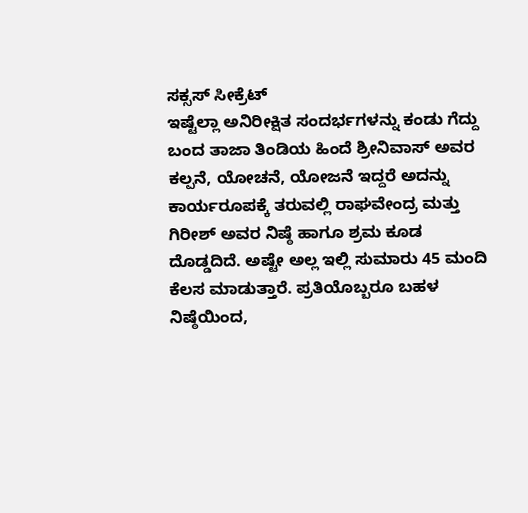ಸಕ್ಸಸ್ ಸೀಕ್ರೆಟ್
ಇಷ್ಟೆಲ್ಲಾ ಅನಿರೀಕ್ಷಿತ ಸಂದರ್ಭಗಳನ್ನು ಕಂಡು ಗೆದ್ದು ಬಂದ ತಾಜಾ ತಿಂಡಿಯ ಹಿಂದೆ ಶ್ರೀನಿವಾಸ್ ಅವರ ಕಲ್ಪನೆ, ಯೋಚನೆ, ಯೋಜನೆ ಇದ್ದರೆ ಅದನ್ನು ಕಾರ್ಯರೂಪಕ್ಕೆ ತರುವಲ್ಲಿ ರಾಘವೇಂದ್ರ ಮತ್ತು ಗಿರೀಶ್ ಅವರ ನಿಷ್ಠೆ ಹಾಗೂ ಶ್ರಮ ಕೂಡ ದೊಡ್ಡದಿದೆ. ಅಷ್ಟೇ ಅಲ್ಲ ಇಲ್ಲಿ ಸುಮಾರು 45 ಮಂದಿ ಕೆಲಸ ಮಾಡುತ್ತಾರೆ. ಪ್ರತಿಯೊಬ್ಬರೂ ಬಹಳ ನಿಷ್ಠೆಯಿಂದ,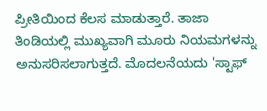ಪ್ರೀತಿಯಿಂದ ಕೆಲಸ ಮಾಡುತ್ತಾರೆ. ತಾಜಾ ತಿಂಡಿಯಲ್ಲಿ ಮುಖ್ಯವಾಗಿ ಮೂರು ನಿಯಮಗಳನ್ನು ಅನುಸರಿಸಲಾಗುತ್ತದೆ. ಮೊದಲನೆಯದು 'ಸ್ಟಾಫ್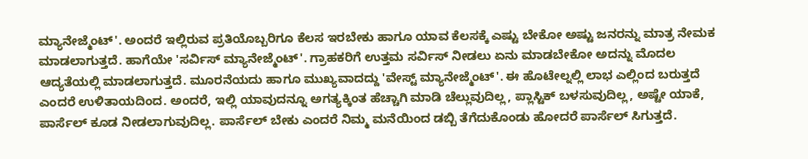ಮ್ಯಾನೇಜ್ಮೆಂಟ್'. ಅಂದರೆ ಇಲ್ಲಿರುವ ಪ್ರತಿಯೊಬ್ಬರಿಗೂ ಕೆಲಸ ಇರಬೇಕು ಹಾಗೂ ಯಾವ ಕೆಲಸಕ್ಕೆ ಎಷ್ಟು ಬೇಕೋ ಅಷ್ಟು ಜನರನ್ನು ಮಾತ್ರ ನೇಮಕ ಮಾಡಲಾಗುತ್ತದೆ. ಹಾಗೆಯೇ 'ಸರ್ವಿಸ್ ಮ್ಯಾನೇಜ್ಮೆಂಟ್'. ಗ್ರಾಹಕರಿಗೆ ಉತ್ತಮ ಸರ್ವಿಸ್ ನೀಡಲು ಏನು ಮಾಡಬೇಕೋ ಅದನ್ನು ಮೊದಲ ಆದ್ಯತೆಯಲ್ಲಿ ಮಾಡಲಾಗುತ್ತದೆ. ಮೂರನೆಯದು ಹಾಗೂ ಮುಖ್ಯವಾದದ್ದು 'ವೇಸ್ಟ್ ಮ್ಯಾನೇಜ್ಮೆಂಟ್'. ಈ ಹೊಟೇಲ್ನಲ್ಲಿ ಲಾಭ ಎಲ್ಲಿಂದ ಬರುತ್ತದೆ ಎಂದರೆ ಉಳಿತಾಯದಿಂದ. ಅಂದರೆ, ಇಲ್ಲಿ ಯಾವುದನ್ನೂ ಅಗತ್ಯಕ್ಕಿಂತ ಹೆಚ್ಚಾಗಿ ಮಾಡಿ ಚೆಲ್ಲುವುದಿಲ್ಲ, ಪ್ಲಾಸ್ಟಿಕ್ ಬಳಸುವುದಿಲ್ಲ, ಅಷ್ಟೇ ಯಾಕೆ, ಪಾರ್ಸೆಲ್ ಕೂಡ ನೀಡಲಾಗುವುದಿಲ್ಲ. ಪಾರ್ಸೆಲ್ ಬೇಕು ಎಂದರೆ ನಿಮ್ಮ ಮನೆಯಿಂದ ಡಬ್ಬಿ ತೆಗೆದುಕೊಂಡು ಹೋದರೆ ಪಾರ್ಸೆಲ್ ಸಿಗುತ್ತದೆ.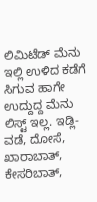ಲಿಮಿಟೆಡ್ ಮೆನು
ಇಲ್ಲಿ ಉಳಿದ ಕಡೆಗೆ ಸಿಗುವ ಹಾಗೇ ಉದ್ದುದ್ದ ಮೆನು ಲಿಸ್ಟ್ ಇಲ್ಲ. ಇಡ್ಲಿ-ವಡೆ, ದೋಸೆ, ಖಾರಾಬಾತ್, ಕೇಸರಿಬಾತ್,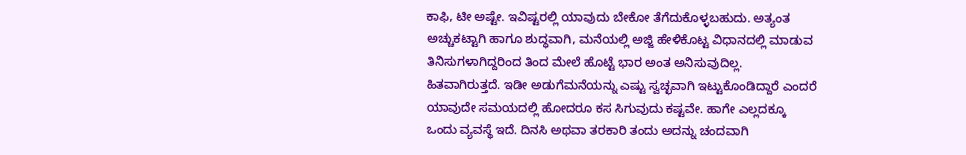ಕಾಫಿ, ಟೀ ಅಷ್ಟೇ. ಇವಿಷ್ಟರಲ್ಲಿ ಯಾವುದು ಬೇಕೋ ತೆಗೆದುಕೊಳ್ಳಬಹುದು. ಅತ್ಯಂತ ಅಚ್ಚುಕಟ್ಟಾಗಿ ಹಾಗೂ ಶುದ್ಧವಾಗಿ, ಮನೆಯಲ್ಲಿ ಅಜ್ಜಿ ಹೇಳಿಕೊಟ್ಟ ವಿಧಾನದಲ್ಲಿ ಮಾಡುವ ತಿನಿಸುಗಳಾಗಿದ್ದರಿಂದ ತಿಂದ ಮೇಲೆ ಹೊಟ್ಟೆ ಭಾರ ಅಂತ ಅನಿಸುವುದಿಲ್ಲ. ಹಿತವಾಗಿರುತ್ತದೆ. ಇಡೀ ಅಡುಗೆಮನೆಯನ್ನು ಎಷ್ಟು ಸ್ವಚ್ಛವಾಗಿ ಇಟ್ಟುಕೊಂಡಿದ್ದಾರೆ ಎಂದರೆ ಯಾವುದೇ ಸಮಯದಲ್ಲಿ ಹೋದರೂ ಕಸ ಸಿಗುವುದು ಕಷ್ಟವೇ. ಹಾಗೇ ಎಲ್ಲದಕ್ಕೂ ಒಂದು ವ್ಯವಸ್ಥೆ ಇದೆ. ದಿನಸಿ ಅಥವಾ ತರಕಾರಿ ತಂದು ಅದನ್ನು ಚಂದವಾಗಿ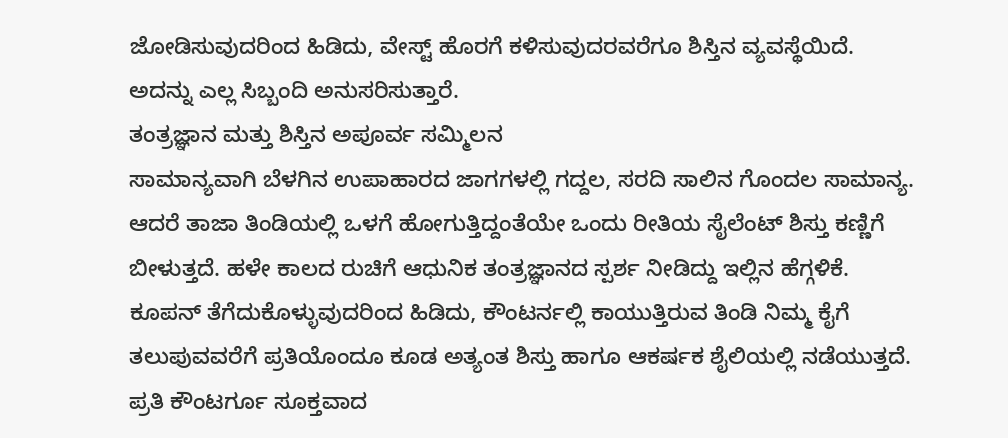ಜೋಡಿಸುವುದರಿಂದ ಹಿಡಿದು, ವೇಸ್ಟ್ ಹೊರಗೆ ಕಳಿಸುವುದರವರೆಗೂ ಶಿಸ್ತಿನ ವ್ಯವಸ್ಥೆಯಿದೆ. ಅದನ್ನು ಎಲ್ಲ ಸಿಬ್ಬಂದಿ ಅನುಸರಿಸುತ್ತಾರೆ.
ತಂತ್ರಜ್ಞಾನ ಮತ್ತು ಶಿಸ್ತಿನ ಅಪೂರ್ವ ಸಮ್ಮಿಲನ
ಸಾಮಾನ್ಯವಾಗಿ ಬೆಳಗಿನ ಉಪಾಹಾರದ ಜಾಗಗಳಲ್ಲಿ ಗದ್ದಲ, ಸರದಿ ಸಾಲಿನ ಗೊಂದಲ ಸಾಮಾನ್ಯ. ಆದರೆ ತಾಜಾ ತಿಂಡಿಯಲ್ಲಿ ಒಳಗೆ ಹೋಗುತ್ತಿದ್ದಂತೆಯೇ ಒಂದು ರೀತಿಯ ಸೈಲೆಂಟ್ ಶಿಸ್ತು ಕಣ್ಣಿಗೆ ಬೀಳುತ್ತದೆ. ಹಳೇ ಕಾಲದ ರುಚಿಗೆ ಆಧುನಿಕ ತಂತ್ರಜ್ಞಾನದ ಸ್ಪರ್ಶ ನೀಡಿದ್ದು ಇಲ್ಲಿನ ಹೆಗ್ಗಳಿಕೆ. ಕೂಪನ್ ತೆಗೆದುಕೊಳ್ಳುವುದರಿಂದ ಹಿಡಿದು, ಕೌಂಟರ್ನಲ್ಲಿ ಕಾಯುತ್ತಿರುವ ತಿಂಡಿ ನಿಮ್ಮ ಕೈಗೆ ತಲುಪುವವರೆಗೆ ಪ್ರತಿಯೊಂದೂ ಕೂಡ ಅತ್ಯಂತ ಶಿಸ್ತು ಹಾಗೂ ಆಕರ್ಷಕ ಶೈಲಿಯಲ್ಲಿ ನಡೆಯುತ್ತದೆ. ಪ್ರತಿ ಕೌಂಟರ್ಗೂ ಸೂಕ್ತವಾದ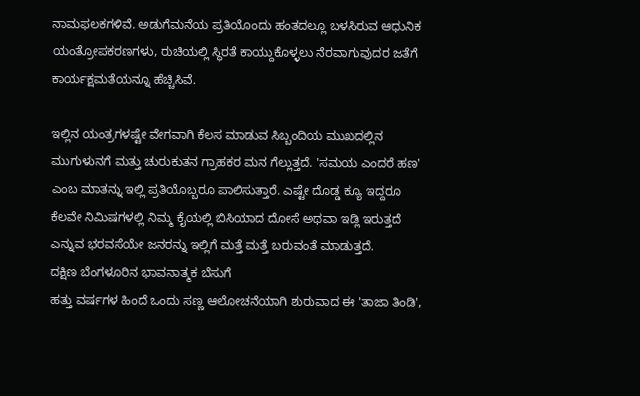ನಾಮಫಲಕಗಳಿವೆ. ಅಡುಗೆಮನೆಯ ಪ್ರತಿಯೊಂದು ಹಂತದಲ್ಲೂ ಬಳಸಿರುವ ಆಧುನಿಕ ಯಂತ್ರೋಪಕರಣಗಳು, ರುಚಿಯಲ್ಲಿ ಸ್ಥಿರತೆ ಕಾಯ್ದುಕೊಳ್ಳಲು ನೆರವಾಗುವುದರ ಜತೆಗೆ ಕಾರ್ಯಕ್ಷಮತೆಯನ್ನೂ ಹೆಚ್ಚಿಸಿವೆ.

ಇಲ್ಲಿನ ಯಂತ್ರಗಳಷ್ಟೇ ವೇಗವಾಗಿ ಕೆಲಸ ಮಾಡುವ ಸಿಬ್ಬಂದಿಯ ಮುಖದಲ್ಲಿನ ಮುಗುಳುನಗೆ ಮತ್ತು ಚುರುಕುತನ ಗ್ರಾಹಕರ ಮನ ಗೆಲ್ಲುತ್ತದೆ. 'ಸಮಯ ಎಂದರೆ ಹಣ' ಎಂಬ ಮಾತನ್ನು ಇಲ್ಲಿ ಪ್ರತಿಯೊಬ್ಬರೂ ಪಾಲಿಸುತ್ತಾರೆ. ಎಷ್ಟೇ ದೊಡ್ಡ ಕ್ಯೂ ಇದ್ದರೂ ಕೆಲವೇ ನಿಮಿಷಗಳಲ್ಲಿ ನಿಮ್ಮ ಕೈಯಲ್ಲಿ ಬಿಸಿಯಾದ ದೋಸೆ ಅಥವಾ ಇಡ್ಲಿ ಇರುತ್ತದೆ ಎನ್ನುವ ಭರವಸೆಯೇ ಜನರನ್ನು ಇಲ್ಲಿಗೆ ಮತ್ತೆ ಮತ್ತೆ ಬರುವಂತೆ ಮಾಡುತ್ತದೆ.
ದಕ್ಷಿಣ ಬೆಂಗಳೂರಿನ ಭಾವನಾತ್ಮಕ ಬೆಸುಗೆ
ಹತ್ತು ವರ್ಷಗಳ ಹಿಂದೆ ಒಂದು ಸಣ್ಣ ಆಲೋಚನೆಯಾಗಿ ಶುರುವಾದ ಈ 'ತಾಜಾ ತಿಂಡಿ',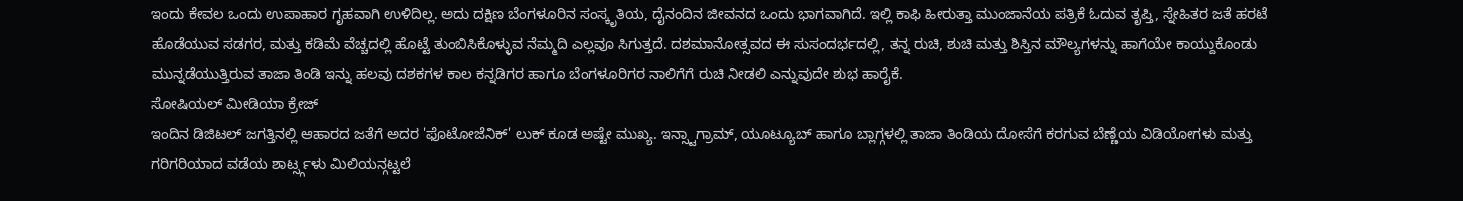ಇಂದು ಕೇವಲ ಒಂದು ಉಪಾಹಾರ ಗೃಹವಾಗಿ ಉಳಿದಿಲ್ಲ. ಅದು ದಕ್ಷಿಣ ಬೆಂಗಳೂರಿನ ಸಂಸ್ಕೃತಿಯ, ದೈನಂದಿನ ಜೀವನದ ಒಂದು ಭಾಗವಾಗಿದೆ. ಇಲ್ಲಿ ಕಾಫಿ ಹೀರುತ್ತಾ ಮುಂಜಾನೆಯ ಪತ್ರಿಕೆ ಓದುವ ತೃಪ್ತಿ, ಸ್ನೇಹಿತರ ಜತೆ ಹರಟೆ ಹೊಡೆಯುವ ಸಡಗರ, ಮತ್ತು ಕಡಿಮೆ ವೆಚ್ಚದಲ್ಲಿ ಹೊಟ್ಟೆ ತುಂಬಿಸಿಕೊಳ್ಳುವ ನೆಮ್ಮದಿ ಎಲ್ಲವೂ ಸಿಗುತ್ತದೆ. ದಶಮಾನೋತ್ಸವದ ಈ ಸುಸಂದರ್ಭದಲ್ಲಿ, ತನ್ನ ರುಚಿ, ಶುಚಿ ಮತ್ತು ಶಿಸ್ತಿನ ಮೌಲ್ಯಗಳನ್ನು ಹಾಗೆಯೇ ಕಾಯ್ದುಕೊಂಡು ಮುನ್ನಡೆಯುತ್ತಿರುವ ತಾಜಾ ತಿಂಡಿ ಇನ್ನು ಹಲವು ದಶಕಗಳ ಕಾಲ ಕನ್ನಡಿಗರ ಹಾಗೂ ಬೆಂಗಳೂರಿಗರ ನಾಲಿಗೆಗೆ ರುಚಿ ನೀಡಲಿ ಎನ್ನುವುದೇ ಶುಭ ಹಾರೈಕೆ.
ಸೋಷಿಯಲ್ ಮೀಡಿಯಾ ಕ್ರೇಜ್
ಇಂದಿನ ಡಿಜಿಟಲ್ ಜಗತ್ತಿನಲ್ಲಿ ಆಹಾರದ ಜತೆಗೆ ಅದರ 'ಫೊಟೋಜೆನಿಕ್' ಲುಕ್ ಕೂಡ ಅಷ್ಟೇ ಮುಖ್ಯ. ಇನ್ಸ್ಟಾಗ್ರಾಮ್, ಯೂಟ್ಯೂಬ್ ಹಾಗೂ ಬ್ಲಾಗ್ಗಳಲ್ಲಿ ತಾಜಾ ತಿಂಡಿಯ ದೋಸೆಗೆ ಕರಗುವ ಬೆಣ್ಣೆಯ ವಿಡಿಯೋಗಳು ಮತ್ತು ಗರಿಗರಿಯಾದ ವಡೆಯ ಶಾರ್ಟ್ಸ್ಗಳು ಮಿಲಿಯನ್ಗಟ್ಟಲೆ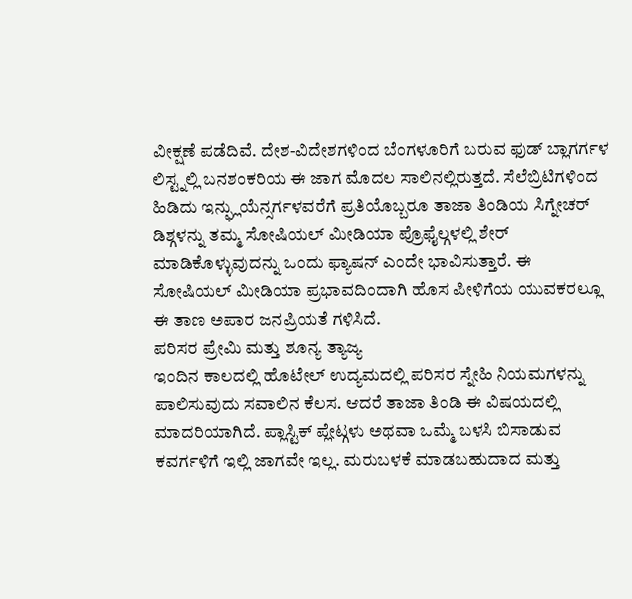ವೀಕ್ಷಣೆ ಪಡೆದಿವೆ. ದೇಶ-ವಿದೇಶಗಳಿಂದ ಬೆಂಗಳೂರಿಗೆ ಬರುವ ಫುಡ್ ಬ್ಲಾಗರ್ಗಳ ಲಿಸ್ಟ್ನಲ್ಲಿ ಬನಶಂಕರಿಯ ಈ ಜಾಗ ಮೊದಲ ಸಾಲಿನಲ್ಲಿರುತ್ತದೆ. ಸೆಲೆಬ್ರಿಟಿಗಳಿಂದ ಹಿಡಿದು ಇನ್ಫ್ಲುಯೆನ್ಸರ್ಗಳವರೆಗೆ ಪ್ರತಿಯೊಬ್ಬರೂ ತಾಜಾ ತಿಂಡಿಯ ಸಿಗ್ನೇಚರ್ ಡಿಶ್ಗಳನ್ನು ತಮ್ಮ ಸೋಷಿಯಲ್ ಮೀಡಿಯಾ ಪ್ರೊಫೈಲ್ಗಳಲ್ಲಿ ಶೇರ್ ಮಾಡಿಕೊಳ್ಳುವುದನ್ನು ಒಂದು ಫ್ಯಾಷನ್ ಎಂದೇ ಭಾವಿಸುತ್ತಾರೆ. ಈ ಸೋಷಿಯಲ್ ಮೀಡಿಯಾ ಪ್ರಭಾವದಿಂದಾಗಿ ಹೊಸ ಪೀಳಿಗೆಯ ಯುವಕರಲ್ಲೂ ಈ ತಾಣ ಅಪಾರ ಜನಪ್ರಿಯತೆ ಗಳಿಸಿದೆ.
ಪರಿಸರ ಪ್ರೇಮಿ ಮತ್ತು ಶೂನ್ಯ ತ್ಯಾಜ್ಯ
ಇಂದಿನ ಕಾಲದಲ್ಲಿ ಹೊಟೇಲ್ ಉದ್ಯಮದಲ್ಲಿ ಪರಿಸರ ಸ್ನೇಹಿ ನಿಯಮಗಳನ್ನು ಪಾಲಿಸುವುದು ಸವಾಲಿನ ಕೆಲಸ. ಆದರೆ ತಾಜಾ ತಿಂಡಿ ಈ ವಿಷಯದಲ್ಲಿ ಮಾದರಿಯಾಗಿದೆ. ಪ್ಲಾಸ್ಟಿಕ್ ಪ್ಲೇಟ್ಗಳು ಅಥವಾ ಒಮ್ಮೆ ಬಳಸಿ ಬಿಸಾಡುವ ಕವರ್ಗಳಿಗೆ ಇಲ್ಲಿ ಜಾಗವೇ ಇಲ್ಲ. ಮರುಬಳಕೆ ಮಾಡಬಹುದಾದ ಮತ್ತು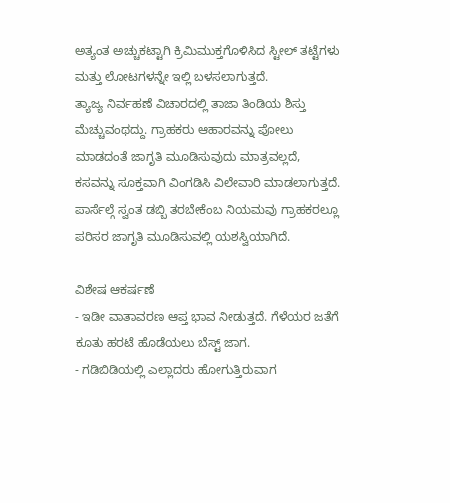ಅತ್ಯಂತ ಅಚ್ಚುಕಟ್ಟಾಗಿ ಕ್ರಿಮಿಮುಕ್ತಗೊಳಿಸಿದ ಸ್ಟೀಲ್ ತಟ್ಟೆಗಳು ಮತ್ತು ಲೋಟಗಳನ್ನೇ ಇಲ್ಲಿ ಬಳಸಲಾಗುತ್ತದೆ.
ತ್ಯಾಜ್ಯ ನಿರ್ವಹಣೆ ವಿಚಾರದಲ್ಲಿ ತಾಜಾ ತಿಂಡಿಯ ಶಿಸ್ತು ಮೆಚ್ಚುವಂಥದ್ದು. ಗ್ರಾಹಕರು ಆಹಾರವನ್ನು ಪೋಲು ಮಾಡದಂತೆ ಜಾಗೃತಿ ಮೂಡಿಸುವುದು ಮಾತ್ರವಲ್ಲದೆ, ಕಸವನ್ನು ಸೂಕ್ತವಾಗಿ ವಿಂಗಡಿಸಿ ವಿಲೇವಾರಿ ಮಾಡಲಾಗುತ್ತದೆ. ಪಾರ್ಸೆಲ್ಗೆ ಸ್ವಂತ ಡಬ್ಬಿ ತರಬೇಕೆಂಬ ನಿಯಮವು ಗ್ರಾಹಕರಲ್ಲೂ ಪರಿಸರ ಜಾಗೃತಿ ಮೂಡಿಸುವಲ್ಲಿ ಯಶಸ್ವಿಯಾಗಿದೆ.

ವಿಶೇಷ ಆಕರ್ಷಣೆ
- ಇಡೀ ವಾತಾವರಣ ಆಪ್ತ ಭಾವ ನೀಡುತ್ತದೆ. ಗೆಳೆಯರ ಜತೆಗೆ ಕೂತು ಹರಟೆ ಹೊಡೆಯಲು ಬೆಸ್ಟ್ ಜಾಗ.
- ಗಡಿಬಿಡಿಯಲ್ಲಿ ಎಲ್ಲಾದರು ಹೋಗುತ್ತಿರುವಾಗ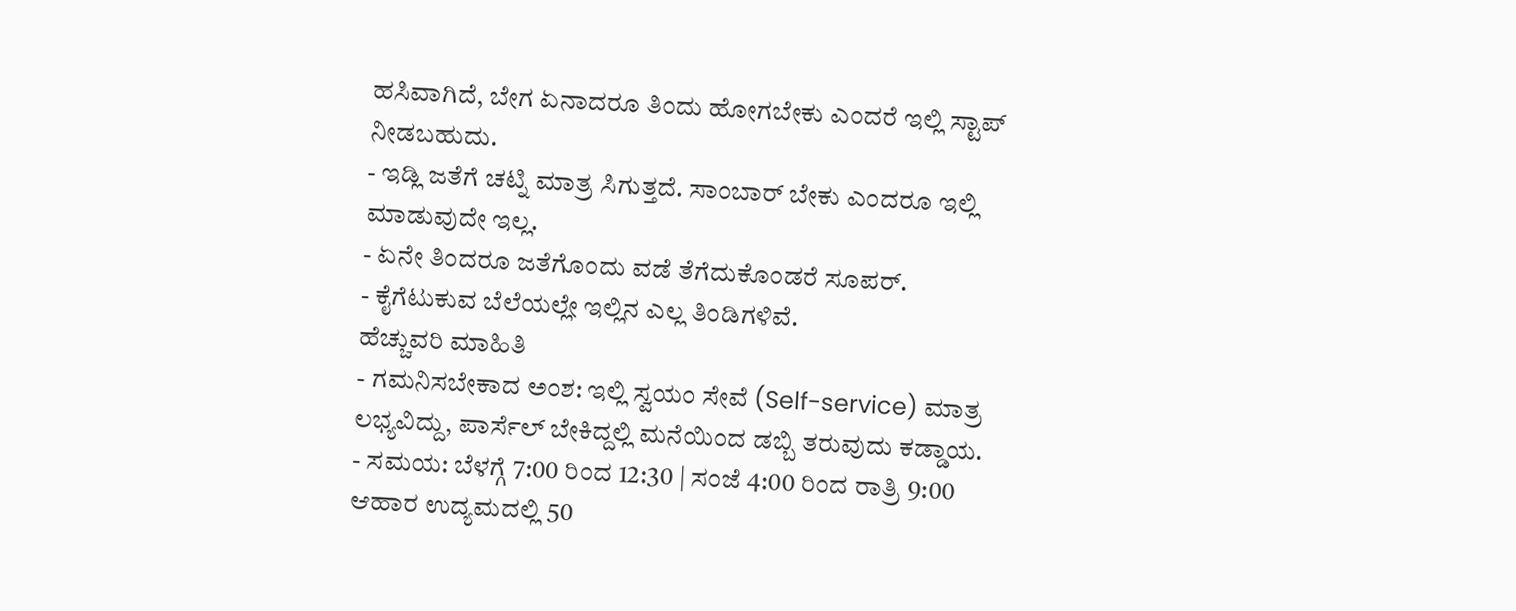ಹಸಿವಾಗಿದೆ, ಬೇಗ ಏನಾದರೂ ತಿಂದು ಹೋಗಬೇಕು ಎಂದರೆ ಇಲ್ಲಿ ಸ್ಟಾಪ್ ನೀಡಬಹುದು.
- ಇಡ್ಲಿ ಜತೆಗೆ ಚಟ್ನಿ ಮಾತ್ರ ಸಿಗುತ್ತದೆ. ಸಾಂಬಾರ್ ಬೇಕು ಎಂದರೂ ಇಲ್ಲಿ ಮಾಡುವುದೇ ಇಲ್ಲ.
- ಏನೇ ತಿಂದರೂ ಜತೆಗೊಂದು ವಡೆ ತೆಗೆದುಕೊಂಡರೆ ಸೂಪರ್.
- ಕೈಗೆಟುಕುವ ಬೆಲೆಯಲ್ಲೇ ಇಲ್ಲಿನ ಎಲ್ಲ ತಿಂಡಿಗಳಿವೆ.
ಹೆಚ್ಚುವರಿ ಮಾಹಿತಿ
- ಗಮನಿಸಬೇಕಾದ ಅಂಶ: ಇಲ್ಲಿ ಸ್ವಯಂ ಸೇವೆ (Self-service) ಮಾತ್ರ ಲಭ್ಯವಿದ್ದು, ಪಾರ್ಸೆಲ್ ಬೇಕಿದ್ದಲ್ಲಿ ಮನೆಯಿಂದ ಡಬ್ಬಿ ತರುವುದು ಕಡ್ಡಾಯ.
- ಸಮಯ: ಬೆಳಗ್ಗೆ 7:00 ರಿಂದ 12:30 | ಸಂಜೆ 4:00 ರಿಂದ ರಾತ್ರಿ 9:00
ಆಹಾರ ಉದ್ಯಮದಲ್ಲಿ 50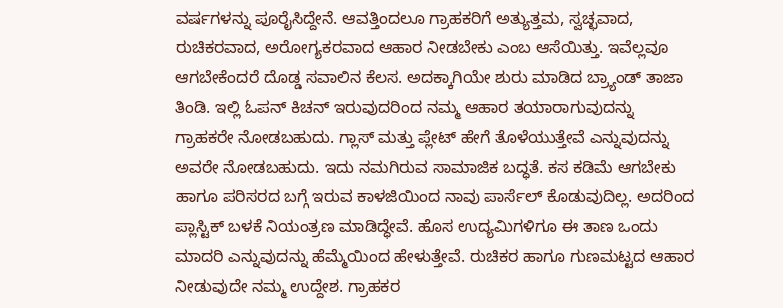ವರ್ಷಗಳನ್ನು ಪೂರೈಸಿದ್ದೇನೆ. ಆವತ್ತಿಂದಲೂ ಗ್ರಾಹಕರಿಗೆ ಅತ್ಯುತ್ತಮ, ಸ್ವಚ್ಛವಾದ, ರುಚಿಕರವಾದ, ಅರೋಗ್ಯಕರವಾದ ಆಹಾರ ನೀಡಬೇಕು ಎಂಬ ಆಸೆಯಿತ್ತು. ಇವೆಲ್ಲವೂ ಆಗಬೇಕೆಂದರೆ ದೊಡ್ಡ ಸವಾಲಿನ ಕೆಲಸ. ಅದಕ್ಕಾಗಿಯೇ ಶುರು ಮಾಡಿದ ಬ್ರ್ಯಾಂಡ್ ತಾಜಾ ತಿಂಡಿ. ಇಲ್ಲಿ ಓಪನ್ ಕಿಚನ್ ಇರುವುದರಿಂದ ನಮ್ಮ ಆಹಾರ ತಯಾರಾಗುವುದನ್ನು ಗ್ರಾಹಕರೇ ನೋಡಬಹುದು. ಗ್ಲಾಸ್ ಮತ್ತು ಪ್ಲೇಟ್ ಹೇಗೆ ತೊಳೆಯುತ್ತೇವೆ ಎನ್ನುವುದನ್ನು ಅವರೇ ನೋಡಬಹುದು. ಇದು ನಮಗಿರುವ ಸಾಮಾಜಿಕ ಬದ್ಧತೆ. ಕಸ ಕಡಿಮೆ ಆಗಬೇಕು ಹಾಗೂ ಪರಿಸರದ ಬಗ್ಗೆ ಇರುವ ಕಾಳಜಿಯಿಂದ ನಾವು ಪಾರ್ಸೆಲ್ ಕೊಡುವುದಿಲ್ಲ. ಅದರಿಂದ ಪ್ಲಾಸ್ಟಿಕ್ ಬಳಕೆ ನಿಯಂತ್ರಣ ಮಾಡಿದ್ಧೇವೆ. ಹೊಸ ಉದ್ಯಮಿಗಳಿಗೂ ಈ ತಾಣ ಒಂದು ಮಾದರಿ ಎನ್ನುವುದನ್ನು ಹೆಮ್ಮೆಯಿಂದ ಹೇಳುತ್ತೇವೆ. ರುಚಿಕರ ಹಾಗೂ ಗುಣಮಟ್ಟದ ಆಹಾರ ನೀಡುವುದೇ ನಮ್ಮ ಉದ್ದೇಶ. ಗ್ರಾಹಕರ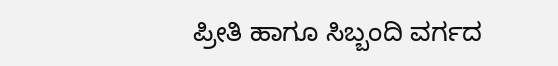ಪ್ರೀತಿ ಹಾಗೂ ಸಿಬ್ಬಂದಿ ವರ್ಗದ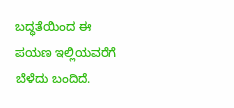ಬದ್ಧತೆಯಿಂದ ಈ ಪಯಣ ಇಲ್ಲಿಯವರೆಗೆ ಬೆಳೆದು ಬಂದಿದೆ.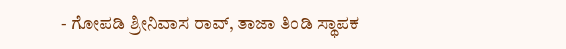- ಗೋಪಡಿ ಶ್ರೀನಿವಾಸ ರಾವ್, ತಾಜಾ ತಿಂಡಿ ಸ್ಥಾಪಕ